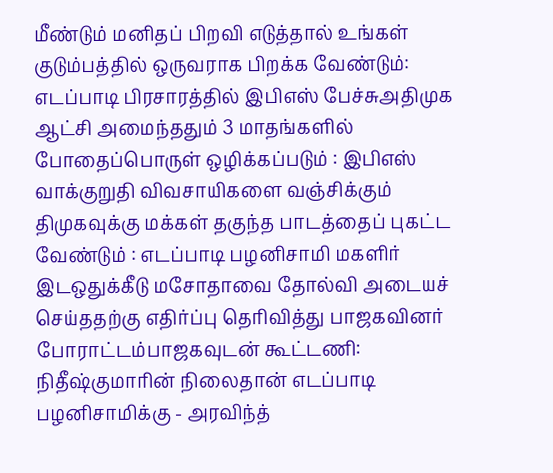மீண்டும் மனிதப் பிறவி எடுத்தால் உங்கள் குடும்பத்தில் ஒருவராக பிறக்க வேண்டும்: எடப்பாடி பிரசாரத்தில் இபிஎஸ் பேச்சுஅதிமுக ஆட்சி அமைந்ததும் 3 மாதங்களில் போதைப்பொருள் ஒழிக்கப்படும் : இபிஎஸ் வாக்குறுதி விவசாயிகளை வஞ்சிக்கும் திமுகவுக்கு மக்கள் தகுந்த பாடத்தைப் புகட்ட வேண்டும் : எடப்பாடி பழனிசாமி மகளிர் இடஒதுக்கீடு மசோதாவை தோல்வி அடையச் செய்ததற்கு எதிர்ப்பு தெரிவித்து பாஜகவினர் போராட்டம்பாஜகவுடன் கூட்டணி: நிதீஷ்குமாரின் நிலைதான் எடப்பாடி பழனிசாமிக்கு - அரவிந்த்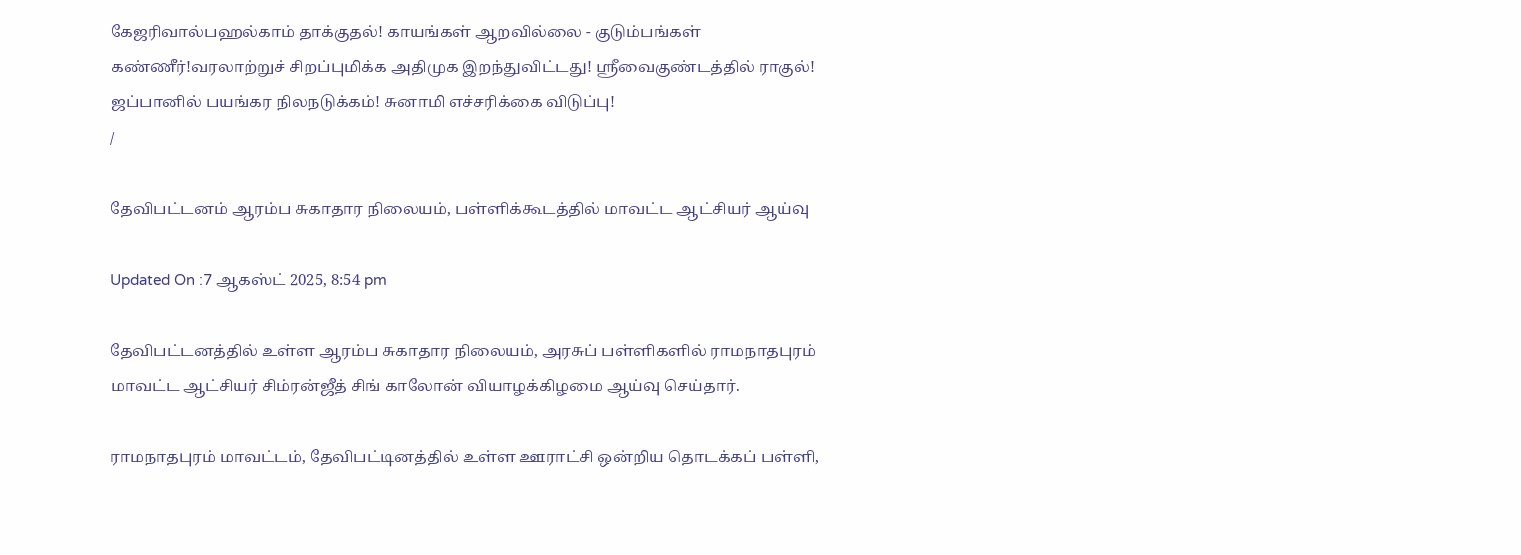கேஜரிவால்பஹல்காம் தாக்குதல்! காயங்கள் ஆறவில்லை - குடும்பங்கள் கண்ணீர்!வரலாற்றுச் சிறப்புமிக்க அதிமுக இறந்துவிட்டது! ஸ்ரீவைகுண்டத்தில் ராகுல்! ஜப்பானில் பயங்கர நிலநடுக்கம்! சுனாமி எச்சரிக்கை விடுப்பு!
/

தேவிபட்டனம் ஆரம்ப சுகாதார நிலையம், பள்ளிக்கூடத்தில் மாவட்ட ஆட்சியர் ஆய்வு

Updated On :7 ஆகஸ்ட் 2025, 8:54 pm

தேவிபட்டனத்தில் உள்ள ஆரம்ப சுகாதார நிலையம், அரசுப் பள்ளிகளில் ராமநாதபுரம் மாவட்ட ஆட்சியர் சிம்ரன்ஜீத் சிங் காலோன் வியாழக்கிழமை ஆய்வு செய்தார்.

ராமநாதபுரம் மாவட்டம், தேவிபட்டினத்தில் உள்ள ஊராட்சி ஒன்றிய தொடக்கப் பள்ளி,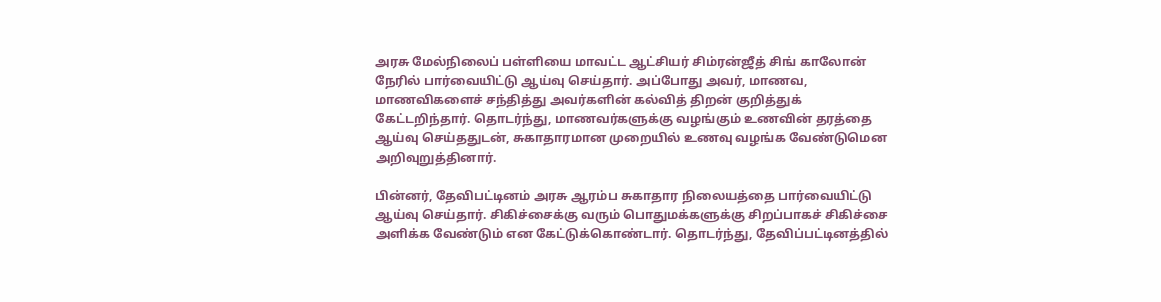அரசு மேல்நிலைப் பள்ளியை மாவட்ட ஆட்சியர் சிம்ரன்ஜீத் சிங் காலோன் நேரில் பார்வையிட்டு ஆய்வு செய்தார். அப்போது அவர், மாணவ, மாணவிகளைச் சந்தித்து அவர்களின் கல்வித் திறன் குறித்துக் கேட்டறிந்தார். தொடர்ந்து, மாணவர்களுக்கு வழங்கும் உணவின் தரத்தை ஆய்வு செய்ததுடன், சுகாதாரமான முறையில் உணவு வழங்க வேண்டுமென அறிவுறுத்தினார்.

பின்னர், தேவிபட்டினம் அரசு ஆரம்ப சுகாதார நிலையத்தை பார்வையிட்டு ஆய்வு செய்தார். சிகிச்சைக்கு வரும் பொதுமக்களுக்கு சிறப்பாகச் சிகிச்சை அளிக்க வேண்டும் என கேட்டுக்கொண்டார். தொடர்ந்து, தேவிப்பட்டினத்தில்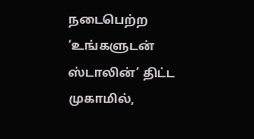நடைபெற்ற ‘உங்களுடன் ஸ்டாலின்’ திட்ட முகாமில்,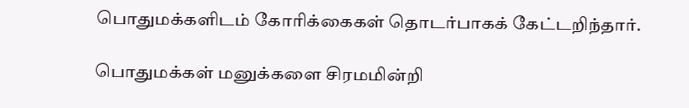பொதுமக்களிடம் கோரிக்கைகள் தொடர்பாகக் கேட்டறிந்தார்.

பொதுமக்கள் மனுக்களை சிரமமின்றி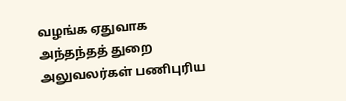வழங்க ஏதுவாக அந்தந்தத் துறை அலுவலர்கள் பணிபுரிய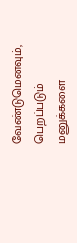வேண்டுமெனவும், பெறப்படும் மனுக்களை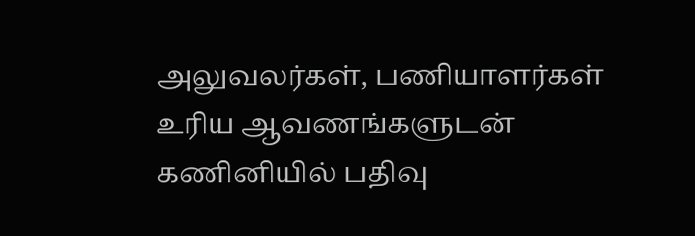அலுவலர்கள், பணியாளர்கள் உரிய ஆவணங்களுடன் கணினியில் பதிவு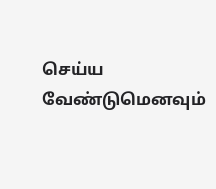செய்ய வேண்டுமெனவும்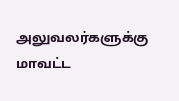அலுவலர்களுக்கு மாவட்ட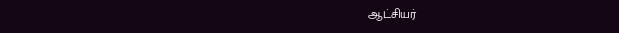ஆட்சியர்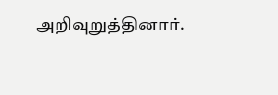அறிவுறுத்தினார்.